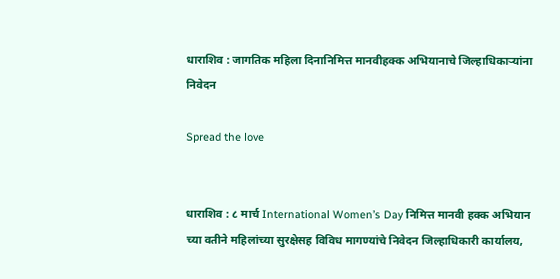धाराशिव : जागतिक महिला दिनानिमित्त मानवीहक्क अभियानाचे जिल्हाधिकाऱ्यांना निवेदन

Spread the love


धाराशिव : ८ मार्च International Women’s Day निमित्त मानवी हक्क अभियान च्या वतीने महिलांच्या सुरक्षेसह विविध मागण्यांचे निवेदन जिल्हाधिकारी कार्यालय,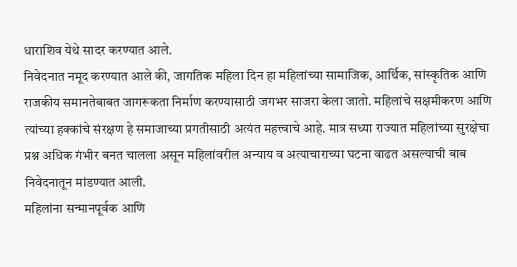धाराशिव येथे सादर करण्यात आले.
निवेदनात नमूद करण्यात आले की, जागतिक महिला दिन हा महिलांच्या सामाजिक, आर्थिक, सांस्कृतिक आणि राजकीय समानतेबाबत जागरूकता निर्माण करण्यासाठी जगभर साजरा केला जातो. महिलांचे सक्षमीकरण आणि त्यांच्या हक्कांचे संरक्षण हे समाजाच्या प्रगतीसाठी अत्यंत महत्त्वाचे आहे. मात्र सध्या राज्यात महिलांच्या सुरक्षेचा प्रश्न अधिक गंभीर बनत चालला असून महिलांवरील अन्याय व अत्याचाराच्या घटना वाढत असल्याची बाब निवेदनातून मांडण्यात आली.
महिलांना सन्मानपूर्वक आणि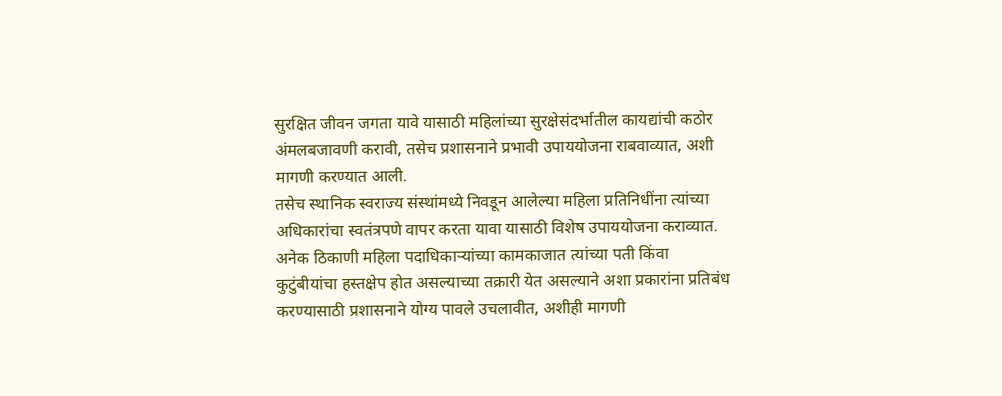सुरक्षित जीवन जगता यावे यासाठी महिलांच्या सुरक्षेसंदर्भातील कायद्यांची कठोर अंमलबजावणी करावी, तसेच प्रशासनाने प्रभावी उपाययोजना राबवाव्यात, अशी मागणी करण्यात आली.
तसेच स्थानिक स्वराज्य संस्थांमध्ये निवडून आलेल्या महिला प्रतिनिधींना त्यांच्या अधिकारांचा स्वतंत्रपणे वापर करता यावा यासाठी विशेष उपाययोजना कराव्यात. अनेक ठिकाणी महिला पदाधिकाऱ्यांच्या कामकाजात त्यांच्या पती किंवा कुटुंबीयांचा हस्तक्षेप होत असल्याच्या तक्रारी येत असल्याने अशा प्रकारांना प्रतिबंध करण्यासाठी प्रशासनाने योग्य पावले उचलावीत, अशीही मागणी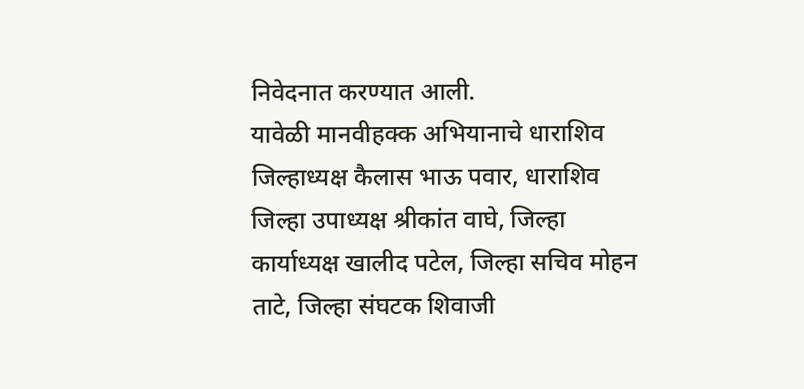निवेदनात करण्यात आली.
यावेळी मानवीहक्क अभियानाचे धाराशिव जिल्हाध्यक्ष कैलास भाऊ पवार, धाराशिव जिल्हा उपाध्यक्ष श्रीकांत वाघे, जिल्हा कार्याध्यक्ष खालीद पटेल, जिल्हा सचिव मोहन ताटे, जिल्हा संघटक शिवाजी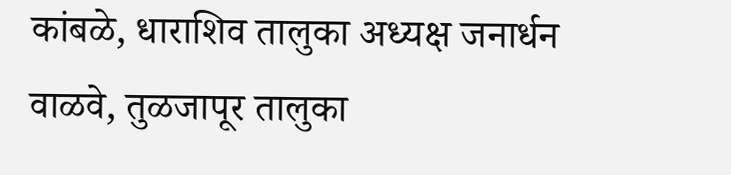कांबळे, धाराशिव तालुका अध्यक्ष जनार्धन वाळवे, तुळजापूर तालुका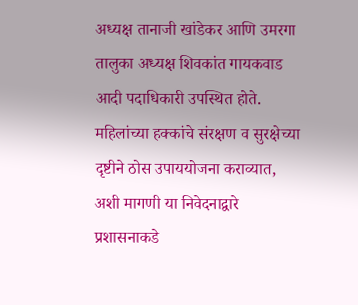अध्यक्ष तानाजी खांडेकर आणि उमरगा तालुका अध्यक्ष शिवकांत गायकवाड आदी पदाधिकारी उपस्थित होते.
महिलांच्या हक्कांचे संरक्षण व सुरक्षेच्या दृष्टीने ठोस उपाययोजना कराव्यात, अशी मागणी या निवेदनाद्वारे प्रशासनाकडे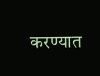करण्यात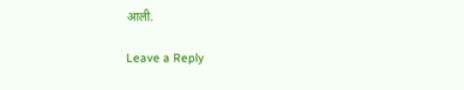आली.

Leave a Reply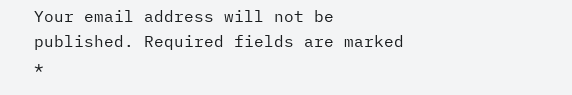Your email address will not be published. Required fields are marked *